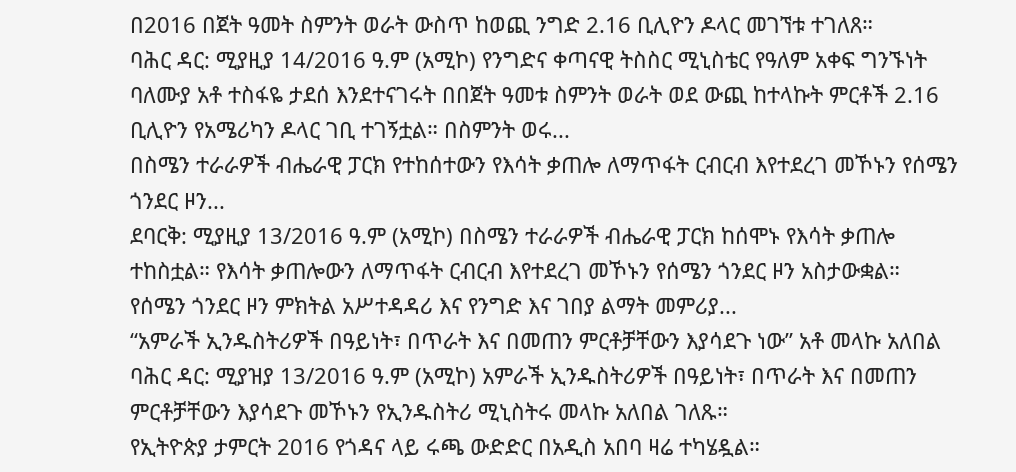በ2016 በጀት ዓመት ስምንት ወራት ውስጥ ከወጪ ንግድ 2.16 ቢሊዮን ዶላር መገኘቱ ተገለጸ።
ባሕር ዳር: ሚያዚያ 14/2016 ዓ.ም (አሚኮ) የንግድና ቀጣናዊ ትስስር ሚኒስቴር የዓለም አቀፍ ግንኙነት ባለሙያ አቶ ተስፋዬ ታደሰ እንደተናገሩት በበጀት ዓመቱ ስምንት ወራት ወደ ውጪ ከተላኩት ምርቶች 2.16 ቢሊዮን የአሜሪካን ዶላር ገቢ ተገኝቷል። በስምንት ወሩ...
በስሜን ተራራዎች ብሔራዊ ፓርክ የተከሰተውን የእሳት ቃጠሎ ለማጥፋት ርብርብ እየተደረገ መኾኑን የሰሜን ጎንደር ዞን...
ደባርቅ: ሚያዚያ 13/2016 ዓ.ም (አሚኮ) በስሜን ተራራዎች ብሔራዊ ፓርክ ከሰሞኑ የእሳት ቃጠሎ ተከስቷል። የእሳት ቃጠሎውን ለማጥፋት ርብርብ እየተደረገ መኾኑን የሰሜን ጎንደር ዞን አስታውቋል።
የሰሜን ጎንደር ዞን ምክትል አሥተዳዳሪ እና የንግድ እና ገበያ ልማት መምሪያ...
“አምራች ኢንዱስትሪዎች በዓይነት፣ በጥራት እና በመጠን ምርቶቻቸውን እያሳደጉ ነው” አቶ መላኩ አለበል
ባሕር ዳር: ሚያዝያ 13/2016 ዓ.ም (አሚኮ) አምራች ኢንዱስትሪዎች በዓይነት፣ በጥራት እና በመጠን ምርቶቻቸውን እያሳደጉ መኾኑን የኢንዱስትሪ ሚኒስትሩ መላኩ አለበል ገለጹ።
የኢትዮጵያ ታምርት 2016 የጎዳና ላይ ሩጫ ውድድር በአዲስ አበባ ዛሬ ተካሄዷል።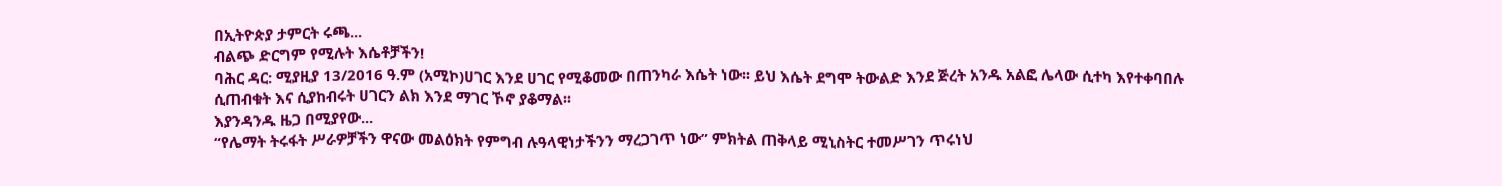በኢትዮጵያ ታምርት ሩጫ...
ብልጭ ድርግም የሚሉት እሴቶቻችን!
ባሕር ዳር: ሚያዚያ 13/2016 ዓ.ም (አሚኮ)ሀገር እንደ ሀገር የሚቆመው በጠንካራ እሴት ነው፡፡ ይህ እሴት ደግሞ ትውልድ እንደ ጅረት አንዱ አልፎ ሌላው ሲተካ እየተቀባበሉ ሲጠብቁት እና ሲያከብሩት ሀገርን ልክ እንደ ማገር ኾኖ ያቆማል፡፡
እያንዳንዱ ዜጋ በሚያየው...
“የሌማት ትሩፋት ሥራዎቻችን ዋናው መልዕክት የምግብ ሉዓላዊነታችንን ማረጋገጥ ነው” ምክትል ጠቅላይ ሚኒስትር ተመሥገን ጥሩነህ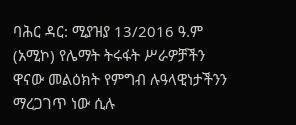ባሕር ዳር: ሚያዝያ 13/2016 ዓ.ም (አሚኮ) የሌማት ትሩፋት ሥራዎቻችን ዋናው መልዕክት የምግብ ሉዓላዊነታችንን ማረጋገጥ ነው ሲሉ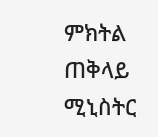ምክትል ጠቅላይ ሚኒስትር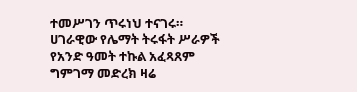ተመሥገን ጥሩነህ ተናገሩ።
ሀገራዊው የሌማት ትሩፋት ሥራዎች የአንድ ዓመት ተኩል አፈጻጸም ግምገማ መድረክ ዛሬ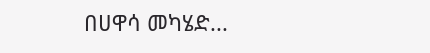በሀዋሳ መካሄድ...